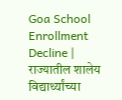Goa School Enrollment Decline | राज्यातील शालेय विद्यार्थ्यांच्या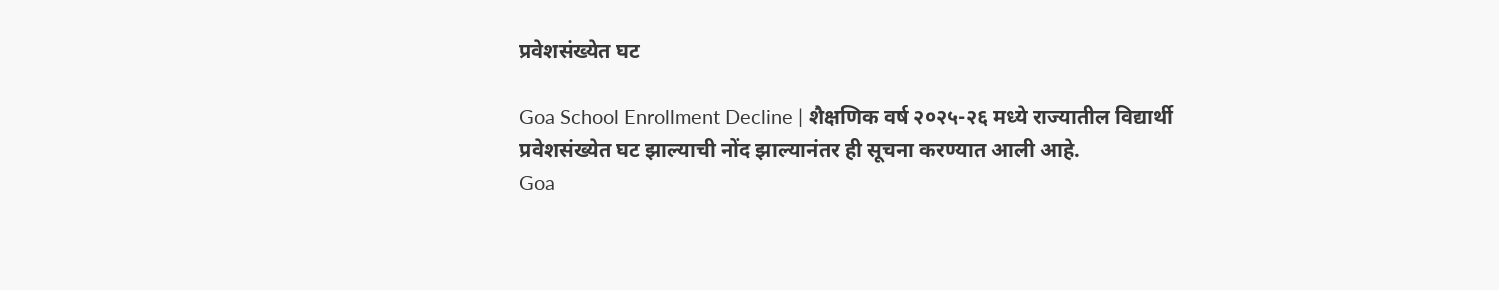प्रवेशसंख्येत घट

Goa School Enrollment Decline | शैक्षणिक वर्ष २०२५-२६ मध्ये राज्यातील विद्यार्थी प्रवेशसंख्येत घट झाल्याची नोंद झाल्यानंतर ही सूचना करण्यात आली आहे.
Goa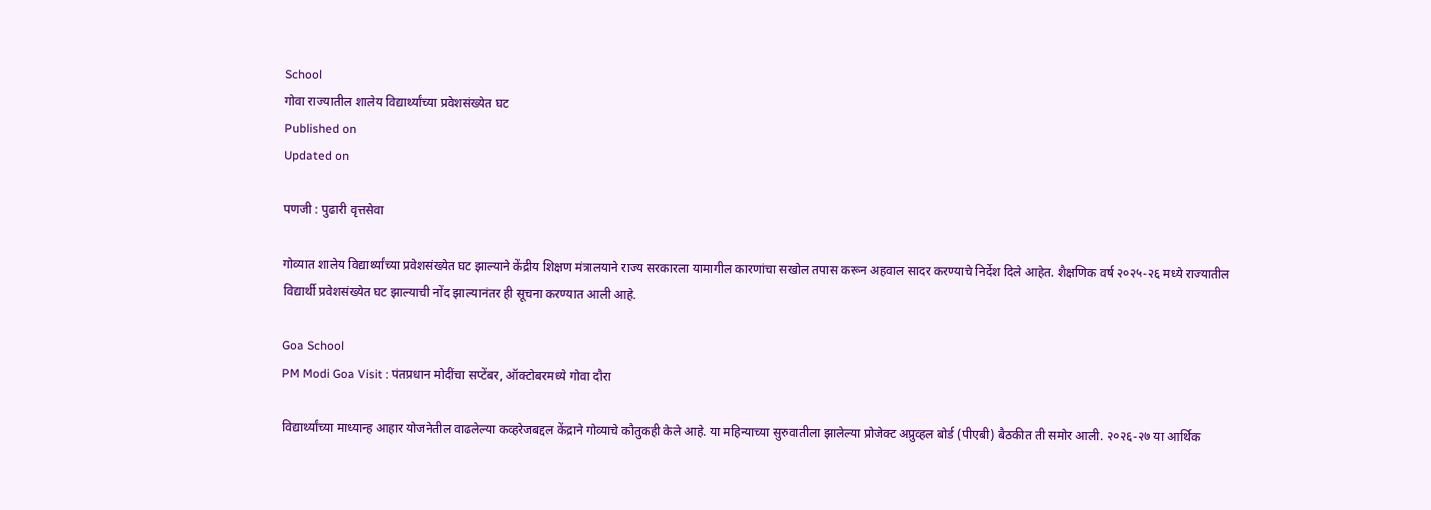School
गोवा राज्यातील शालेय विद्यार्थ्यांच्या प्रवेशसंख्येत घट
Published on
Updated on

पणजी : पुढारी वृत्तसेवा

गोव्यात शालेय विद्यार्थ्यांच्या प्रवेशसंख्येत घट झाल्याने केंद्रीय शिक्षण मंत्रालयाने राज्य सरकारला यामागील कारणांचा सखोल तपास करून अहवाल सादर करण्याचे निर्देश दिले आहेत. शैक्षणिक वर्ष २०२५-२६ मध्ये राज्यातील विद्यार्थी प्रवेशसंख्येत घट झाल्याची नोंद झाल्यानंतर ही सूचना करण्यात आली आहे.

Goa School
PM Modi Goa Visit : पंतप्रधान मोदींचा सप्टेंबर, ऑक्टोबरमध्ये गोवा दौरा

विद्यार्थ्यांच्या माध्यान्ह आहार योजनेतील वाढलेल्या कव्हरेजबद्दल केंद्राने गोव्याचे कौतुकही केले आहे. या महिन्याच्या सुरुवातीला झालेल्या प्रोजेक्ट अप्रुव्हल बोर्ड (पीएबी) बैठकीत ती समोर आली. २०२६-२७ या आर्थिक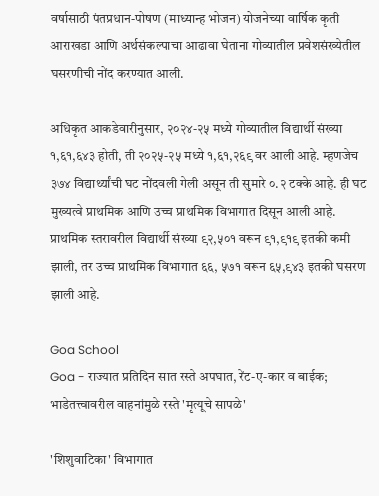वर्षासाठी पंतप्रधान-पोषण (माध्यान्ह भोजन) योजनेच्या वार्षिक कृती आराखडा आणि अर्थसंकल्पाचा आढावा घेताना गोव्यातील प्रवेशसंख्येतील घसरणीची नोंद करण्यात आली.

अधिकृत आकडेवारीनुसार, २०२४-२५ मध्ये गोव्यातील विद्यार्थी संख्या १,६१,६४३ होती, ती २०२५-२५ मध्ये १,६१,२६९ वर आली आहे. म्हणजेच ३७४ विद्यार्थ्यांची घट नोंदवली गेली असून ती सुमारे ०.२ टक्के आहे. ही घट मुख्यत्वे प्राथमिक आणि उच्च प्राथमिक विभागात दिसून आली आहे. प्राथमिक स्तरावरील विद्यार्थी संख्या ९२,५०१ वरून ९१,९१९ इतकी कमी झाली, तर उच्च प्राथमिक विभागात ६६, ५७१ वरून ६५,९४३ इतकी घसरण झाली आहे.

Goa School
Goa - राज्यात प्रतिदिन सात रस्ते अपघात, रेंट-ए-कार व बाईक; भाडेतत्त्वावरील वाहनांमुळे रस्ते 'मृत्यूचे सापळे'

'शिशुवाटिका' विभागात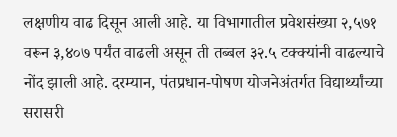लक्षणीय वाढ दिसून आली आहे. या विभागातील प्रवेशसंख्या २,५७१ वरून ३,४०७ पर्यंत वाढली असून ती तब्बल ३२.५ टक्क्यांनी वाढल्याचे नोंद झाली आहे. दरम्यान, पंतप्रधान-पोषण योजनेअंतर्गत विद्यार्थ्यांच्या सरासरी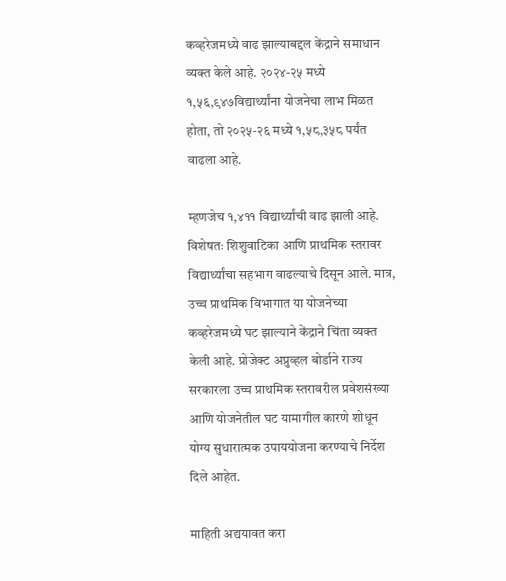कव्हरेजमध्ये वाढ झाल्याबद्दल केंद्राने समाधान व्यक्त केले आहे. २०२४-२५ मध्ये १,५६,९४७विद्यार्थ्यांना योजनेचा लाभ मिळत होता, तो २०२५-२६ मध्ये १,५८,३५८ पर्यंत वाढला आहे.

म्हणजेच १,४११ विद्यार्थ्यांची वाढ झाली आहे. विशेषतः शिशुवाटिका आणि प्राथमिक स्तरावर विद्यार्थ्यांचा सहभाग वाढल्याचे दिसून आले. मात्र, उच्च प्राथमिक विभागात या योजनेच्या कव्हरेजमध्ये घट झाल्याने केंद्राने चिंता व्यक्त केली आहे. प्रोजेक्ट अप्रुव्हल बोर्डाने राज्य सरकारला उच्च प्राथमिक स्तरावरील प्रवेशसंख्या आणि योजनेतील घट यामागील कारणे शोधून योग्य सुधारात्मक उपाययोजना करण्याचे निर्देश दिले आहेत.

माहिती अद्ययावत करा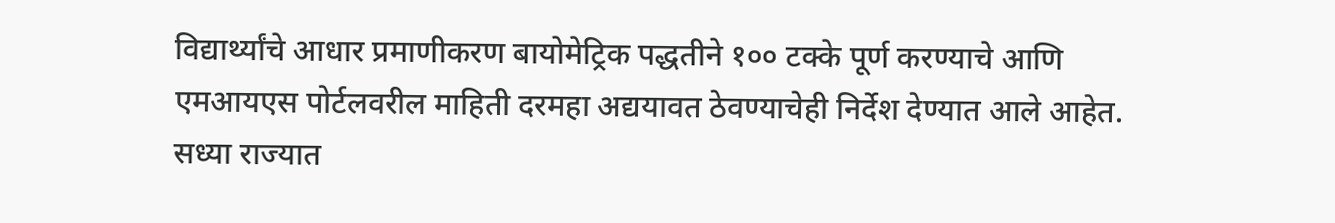विद्यार्थ्यांचे आधार प्रमाणीकरण बायोमेट्रिक पद्धतीने १०० टक्के पूर्ण करण्याचे आणि एमआयएस पोर्टलवरील माहिती दरमहा अद्ययावत ठेवण्याचेही निर्देश देण्यात आले आहेत. सध्या राज्यात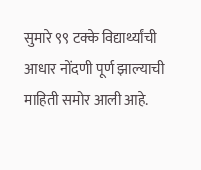सुमारे ९९ टक्के विद्यार्थ्यांची आधार नोंदणी पूर्ण झाल्याची माहिती समोर आली आहे.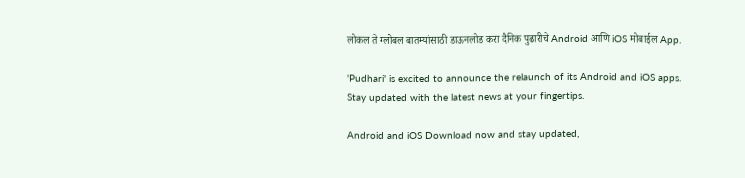लोकल ते ग्लोबल बातम्यांसाठी डाऊनलोड करा दैनिक पुढारीचे Android आणि iOS मोबाईल App.

'Pudhari' is excited to announce the relaunch of its Android and iOS apps. Stay updated with the latest news at your fingertips.

Android and iOS Download now and stay updated,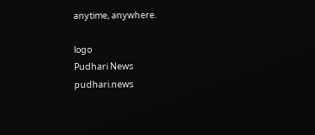anytime, anywhere.

logo
Pudhari News
pudhari.news